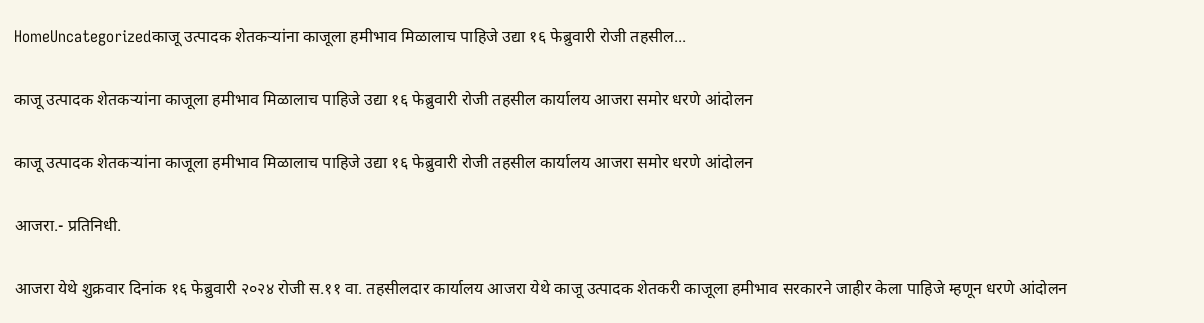HomeUncategorizedकाजू उत्पादक शेतकऱ्यांना काजूला हमीभाव मिळालाच पाहिजे उद्या १६ फेब्रुवारी रोजी तहसील...

काजू उत्पादक शेतकऱ्यांना काजूला हमीभाव मिळालाच पाहिजे उद्या १६ फेब्रुवारी रोजी तहसील कार्यालय आजरा समोर धरणे आंदोलन

काजू उत्पादक शेतकऱ्यांना काजूला हमीभाव मिळालाच पाहिजे उद्या १६ फेब्रुवारी रोजी तहसील कार्यालय आजरा समोर धरणे आंदोलन

आजरा.- प्रतिनिधी.

आजरा येथे शुक्रवार दिनांक १६ फेब्रुवारी २०२४ रोजी स.११ वा. तहसीलदार कार्यालय आजरा येथे काजू उत्पादक शेतकरी काजूला हमीभाव सरकारने जाहीर केला पाहिजे म्हणून धरणे आंदोलन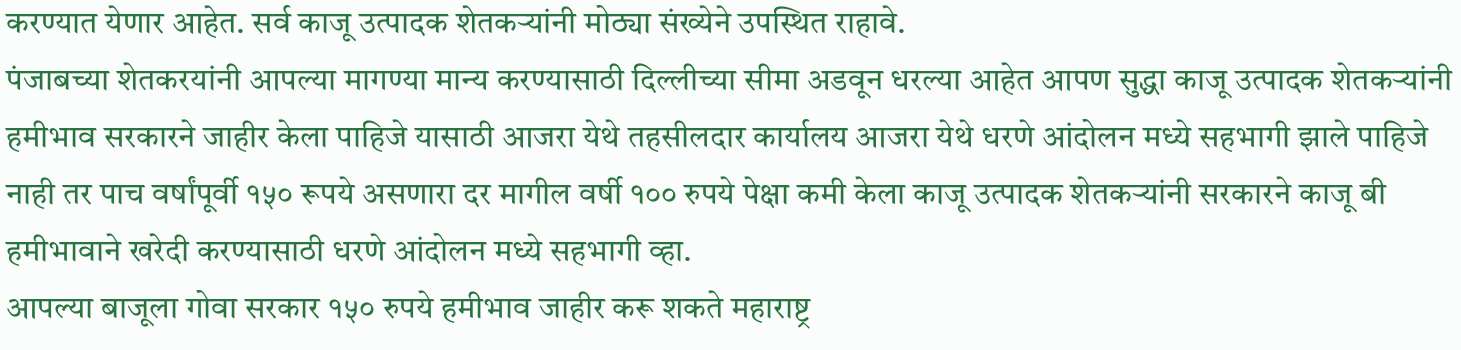करण्यात येणार आहेत. सर्व काजू उत्पादक शेतकऱ्यांनी मोठ्या संख्येने उपस्थित राहावे.
पंजाबच्या शेतकरयांनी आपल्या मागण्या मान्य करण्यासाठी दिल्लीच्या सीमा अडवून धरल्या आहेत आपण सुद्धा काजू उत्पादक शेतकऱ्यांनी हमीभाव सरकारने जाहीर केला पाहिजे यासाठी आजरा येथे तहसीलदार कार्यालय आजरा येथे धरणे आंदोलन मध्ये सहभागी झाले पाहिजे नाही तर पाच वर्षांपूर्वी १५० रूपये असणारा दर मागील वर्षी १०० रुपये पेक्षा कमी केला काजू उत्पादक शेतकऱ्यांनी सरकारने काजू बी हमीभावाने खरेदी करण्यासाठी धरणे आंदोलन मध्ये सहभागी व्हा.
आपल्या बाजूला गोवा सरकार १५० रुपये हमीभाव जाहीर करू शकते महाराष्ट्र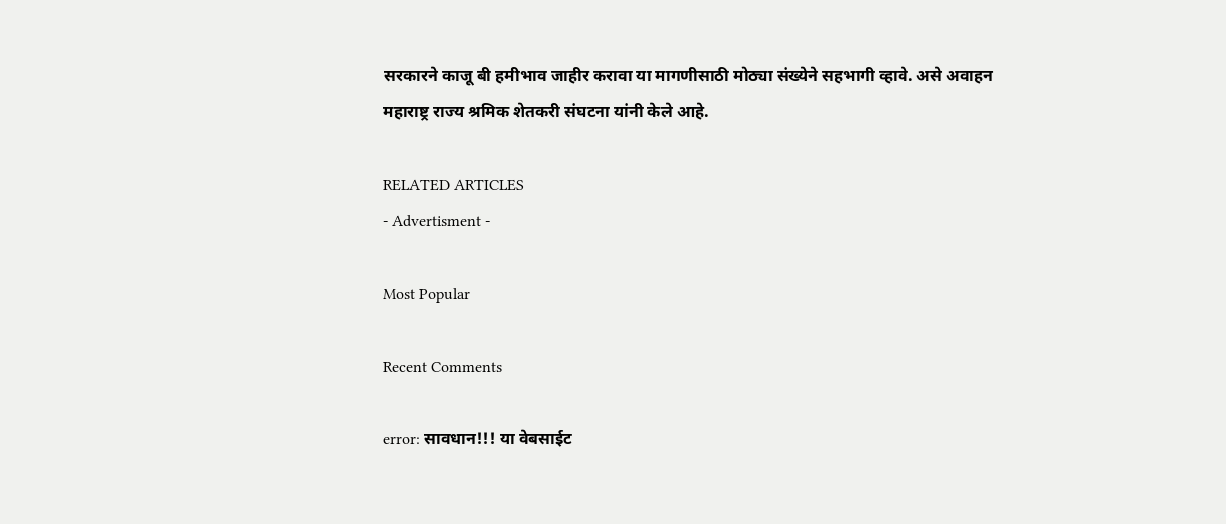सरकारने काजू बी हमीभाव जाहीर करावा या मागणीसाठी मोठ्या संख्येने सहभागी व्हावे. असे अवाहन
महाराष्ट्र राज्य श्रमिक शेतकरी संघटना यांनी केले आहे.

RELATED ARTICLES
- Advertisment -

Most Popular

Recent Comments

error: सावधान!!! या वेबसाईट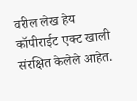वरील लेख हेय कॉपीराईट एक्ट खाली संरक्षित केलेले आहेत.